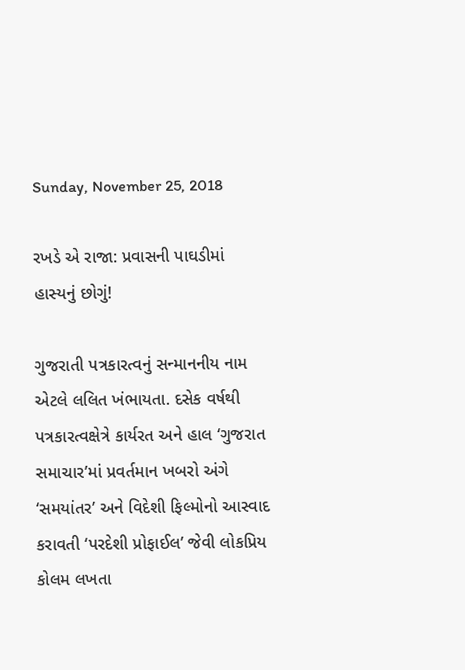Sunday, November 25, 2018

રખડે એ રાજા: પ્રવાસની પાઘડીમાં હાસ્યનું છોગું!

ગુજરાતી પત્રકારત્વનું સન્માનનીય નામ એટલે લલિત ખંભાયતા. દસેક વર્ષથી પત્રકારત્વક્ષેત્રે કાર્યરત અને હાલ ‘ગુજરાત સમાચાર’માં પ્રવર્તમાન ખબરો અંગે ‘સમયાંતર’ અને વિદેશી ફિલ્મોનો આસ્વાદ કરાવતી ‘પરદેશી પ્રોફાઈલ’ જેવી લોકપ્રિય કોલમ લખતા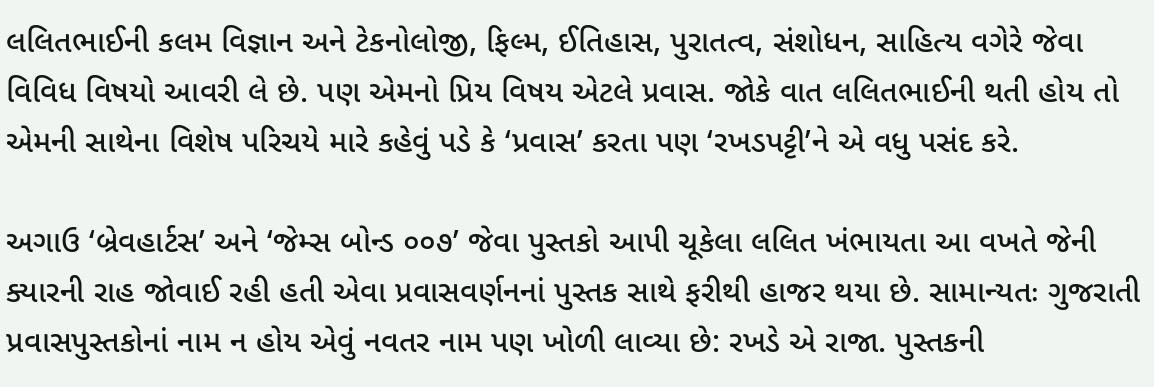લલિતભાઈની કલમ વિજ્ઞાન અને ટેકનોલોજી, ફિલ્મ, ઈતિહાસ, પુરાતત્વ, સંશોધન, સાહિત્ય વગેરે જેવા વિવિધ વિષયો આવરી લે છે. પણ એમનો પ્રિય વિષય એટલે પ્રવાસ. જોકે વાત લલિતભાઈની થતી હોય તો એમની સાથેના વિશેષ પરિચયે મારે કહેવું પડે કે ‘પ્રવાસ’ કરતા પણ ‘રખડપટ્ટી’ને એ વધુ પસંદ કરે.

અગાઉ ‘બ્રેવહાર્ટસ’ અને ‘જેમ્સ બોન્ડ ૦૦૭’ જેવા પુસ્તકો આપી ચૂકેલા લલિત ખંભાયતા આ વખતે જેની ક્યારની રાહ જોવાઈ રહી હતી એવા પ્રવાસવર્ણનનાં પુસ્તક સાથે ફરીથી હાજર થયા છે. સામાન્યતઃ ગુજરાતી પ્રવાસપુસ્તકોનાં નામ ન હોય એવું નવતર નામ પણ ખોળી લાવ્યા છે: રખડે એ રાજા. પુસ્તકની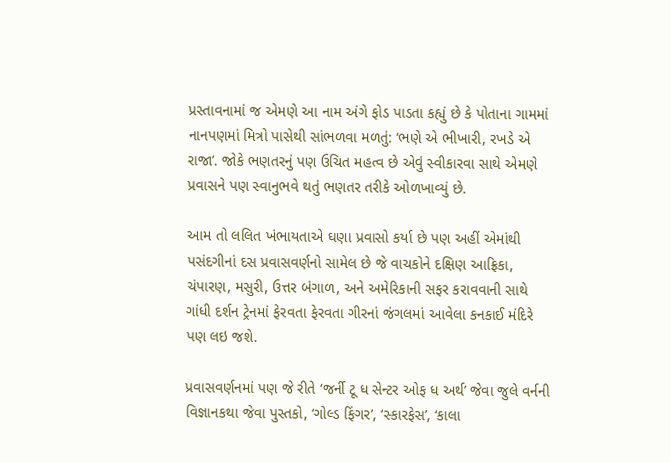પ્રસ્તાવનામાં જ એમણે આ નામ અંગે ફોડ પાડતા કહ્યું છે કે પોતાના ગામમાં નાનપણમાં મિત્રો પાસેથી સાંભળવા મળતું: ‘ભણે એ ભીખારી, રખડે એ રાજા’. જોકે ભણતરનું પણ ઉચિત મહત્વ છે એવું સ્વીકારવા સાથે એમણે પ્રવાસને પણ સ્વાનુભવે થતું ભણતર તરીકે ઓળખાવ્યું છે.

આમ તો લલિત ખંભાયતાએ ઘણા પ્રવાસો કર્યા છે પણ અહીં એમાંથી પસંદગીનાં દસ પ્રવાસવર્ણનો સામેલ છે જે વાચકોને દક્ષિણ આફ્રિકા, ચંપારણ, મસુરી, ઉત્તર બંગાળ, અને અમેરિકાની સફર કરાવવાની સાથે ગાંધી દર્શન ટ્રેનમાં ફેરવતા ફેરવતા ગીરનાં જંગલમાં આવેલા કનકાઈ મંદિરે પણ લઇ જશે.

પ્રવાસવર્ણનમાં પણ જે રીતે ‘જર્ની ટૂ ધ સેન્ટર ઓફ ધ અર્થ’ જેવા જુલે વર્નની વિજ્ઞાનકથા જેવા પુસ્તકો, ‘ગોલ્ડ ફિંગર’, ‘સ્કારફેસ’, ‘કાલા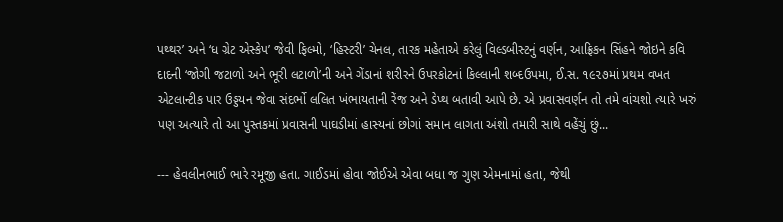પથ્થર’ અને ‘ધ ગ્રેટ એસ્કેપ’ જેવી ફિલ્મો, ‘હિસ્ટરી’ ચેનલ, તારક મહેતાએ કરેલું વિલ્ડબીસ્ટનું વર્ણન, આફ્રિકન સિંહને જોઇને કવિ દાદની ‘જોગી જટાળો અને ભૂરી લટાળો’ની અને ગેંડાનાં શરીરને ઉપરકોટનાં કિલ્લાની શબ્દઉપમા, ઈ.સ. ૧૯૨૭માં પ્રથમ વખત એટલાન્ટીક પાર ઉડ્ડયન જેવા સંદર્ભો લલિત ખંભાયતાની રેંજ અને ડેપ્થ બતાવી આપે છે. એ પ્રવાસવર્ણન તો તમે વાંચશો ત્યારે ખરું પણ અત્યારે તો આ પુસ્તકમાં પ્રવાસની પાઘડીમાં હાસ્યનાં છોગાં સમાન લાગતા અંશો તમારી સાથે વહેંચું છું...

--- હેવલીનભાઈ ભારે રમૂજી હતા. ગાઈડમાં હોવા જોઈએ એવા બધા જ ગુણ એમનામાં હતા, જેથી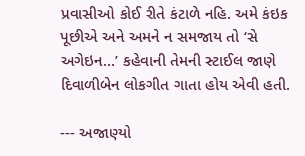પ્રવાસીઓ કોઈ રીતે કંટાળે નહિ. અમે કંઇક પૂછીએ અને અમને ન સમજાય તો ‘સે અગેઇન...’ કહેવાની તેમની સ્ટાઈલ જાણે દિવાળીબેન લોકગીત ગાતા હોય એવી હતી.

--- અજાણ્યો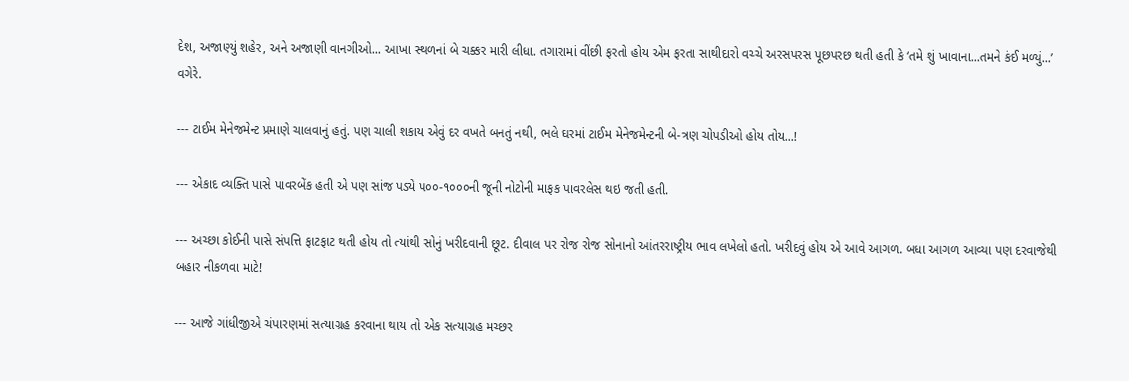દેશ, અજાણ્યું શહેર, અને અજાણી વાનગીઓ... આખા સ્થળનાં બે ચક્કર મારી લીધા. તગારામાં વીંછી ફરતો હોય એમ ફરતા સાથીદારો વચ્ચે અરસપરસ પૂછપરછ થતી હતી કે ‘તમે શું ખાવાના...તમને કંઈ મળ્યું...’ વગેરે.

--- ટાઈમ મેનેજમેન્ટ પ્રમાણે ચાલવાનું હતું. પણ ચાલી શકાય એવું દર વખતે બનતું નથી, ભલે ઘરમાં ટાઈમ મેનેજમેન્ટની બે-ત્રણ ચોપડીઓ હોય તોય...!

--- એકાદ વ્યક્તિ પાસે પાવરબેંક હતી એ પણ સાંજ પડ્યે ૫૦૦-૧૦૦૦ની જૂની નોટોની માફક પાવરલેસ થઇ જતી હતી.

--- અચ્છા કોઈની પાસે સંપત્તિ ફાટફાટ થતી હોય તો ત્યાંથી સોનું ખરીદવાની છૂટ. દીવાલ પર રોજ રોજ સોનાનો આંતરરાષ્ટ્રીય ભાવ લખેલો હતો. ખરીદવું હોય એ આવે આગળ. બધા આગળ આવ્યા પણ દરવાજેથી બહાર નીકળવા માટે!

--- આજે ગાંધીજીએ ચંપારણમાં સત્યાગ્રહ કરવાના થાય તો એક સત્યાગ્રહ મચ્છર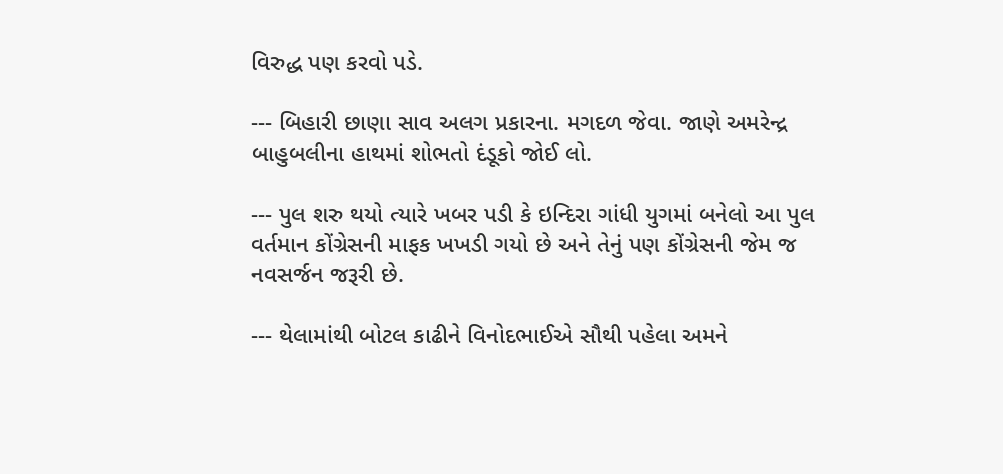વિરુદ્ધ પણ કરવો પડે.

--- બિહારી છાણા સાવ અલગ પ્રકારના. મગદળ જેવા. જાણે અમરેન્દ્ર બાહુબલીના હાથમાં શોભતો દંડૂકો જોઈ લો.

--- પુલ શરુ થયો ત્યારે ખબર પડી કે ઇન્દિરા ગાંધી યુગમાં બનેલો આ પુલ વર્તમાન કોંગ્રેસની માફક ખખડી ગયો છે અને તેનું પણ કોંગ્રેસની જેમ જ નવસર્જન જરૂરી છે.

--- થેલામાંથી બોટલ કાઢીને વિનોદભાઈએ સૌથી પહેલા અમને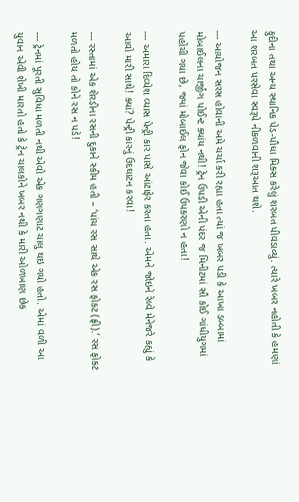ફુદીના તથા અન્ય સ્થાનિક પેડ-પૌધા મિક્સ કરેલું શરબત પીવડાવ્યું. ત્યારે ખબર નહોતી કે હમણાં આ શરબત પરસેવા સ્વરૂપે નીકળવાની શરૂઆત થશે.

--- આયોજન સરસ હોવાની અમે ચર્ચા કરી રહ્યા હતા ત્યાં જ ખબર પડી કે આખા ડબ્બામાં મોબાઈલના ચાર્જીંગ પોઈન્ટ ક્યાંય નથી! ટ્રેન ઉપડી એની પંદર જ મિનીટમાં સૌ કોઈ ગાંધીયુગમાં પહોંચી ગયા છે, જ્યાં મોબાઈલ ફોન જેવા કોઈ ઉપકરણો ન હતા!

--- અમારા દિવ્યેશ વ્યાસ પેન્ટ્રી કાર પાસે આંટાફેર કરતા હતા. એમને જોઇને રેલ્વે મેનેજરે કહ્યું કે આવો મારી સાથે! ક્યાં? પેન્ટ્રી કારનું ઉદઘાટન કરવા!

--- રસ્તામાં એક શેરડીના રસની દુકાને સ્કીમ હતી – ‘પાંચ રસ સાથે એક રસ ફોકટ (ફ્રી).’ રસ ફોકટ મળતો હોય તો કોને રસ ન પડે!

--- ટ્રેનમાં પૂરતી સુવિધા મળતી નથી એવો એક ગણગણાટ ચાલુ થઇ ગયો હતો. એમાં વળી આ યુવાન એવી શેખી મારતો હતો કે ટ્રેન ચાલકોને ખબર નથી કે મારી ઓળખાણ છેક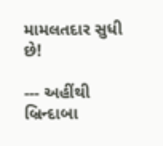મામલતદાર સુધી છે!

--- અહીંથી બ્રિન્દાબા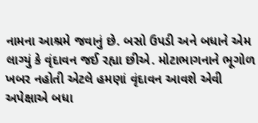નામના આશ્રમે જવાનું છે. બસો ઉપડી અને બધાને એમ લાગ્યું કે વૃંદાવન જઈ રહ્યા છીએ. મોટાભાગનાને ભૂગોળ ખબર નહોતી એટલે હમણાં વૃંદાવન આવશે એવી અપેક્ષાએ બધા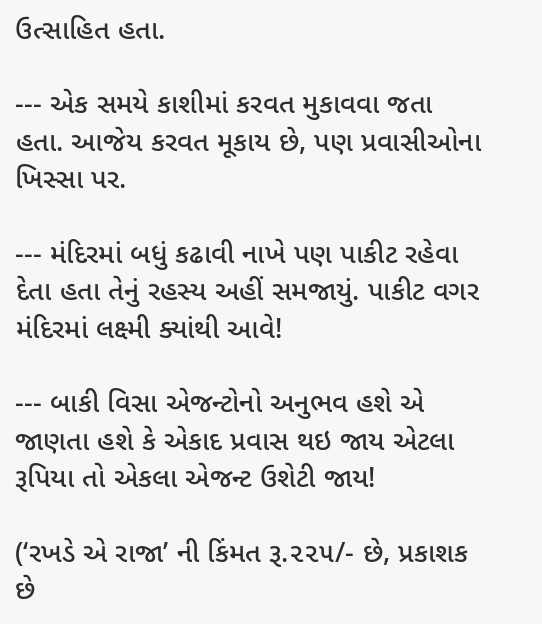ઉત્સાહિત હતા.

--- એક સમયે કાશીમાં કરવત મુકાવવા જતા હતા. આજેય કરવત મૂકાય છે, પણ પ્રવાસીઓના ખિસ્સા પર.

--- મંદિરમાં બધું કઢાવી નાખે પણ પાકીટ રહેવા દેતા હતા તેનું રહસ્ય અહીં સમજાયું. પાકીટ વગર મંદિરમાં લક્ષ્મી ક્યાંથી આવે!

--- બાકી વિસા એજન્ટોનો અનુભવ હશે એ જાણતા હશે કે એકાદ પ્રવાસ થઇ જાય એટલા રૂપિયા તો એકલા એજન્ટ ઉશેટી જાય!

(‘રખડે એ રાજા’ ની કિંમત રૂ.૨૨૫/- છે, પ્રકાશક છે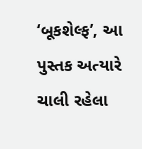‘બૂકશેલ્ફ’, આ પુસ્તક અત્યારે ચાલી રહેલા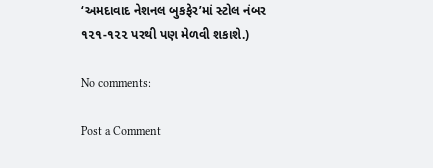‘અમદાવાદ નેશનલ બુકફેર’માં સ્ટોલ નંબર ૧૨૧-૧૨૨ પરથી પણ મેળવી શકાશે.)

No comments:

Post a Comment